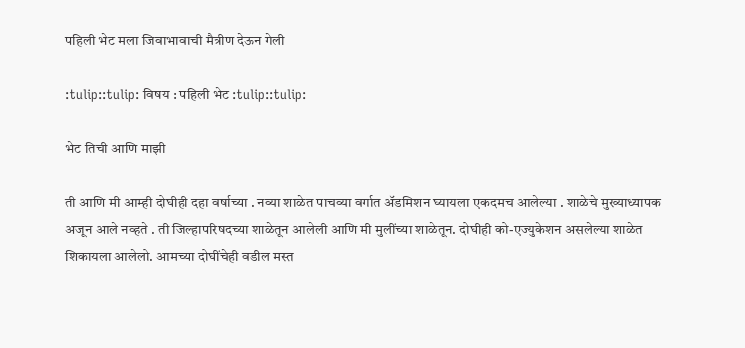पहिली भेट मला जिवाभावाची मैत्रीण देऊन गेली

:tulip::tulip: विषय : पहिली भेट :tulip::tulip:

भेट तिची आणि माझी

ती आणि मी आम्ही दोघीही दहा वर्षाच्या . नव्या शाळेत पाचव्या वर्गात अ‍ॅडमिशन घ्यायला एकदमच आलेल्या . शाळेचे मुख्याध्यापक अजून आले नव्हते . ती जिल्हापरिषदच्या शाळेतून आलेली आणि मी मुलींच्या शाळेतून. दोघीही को-एज्युकेशन असलेल्या शाळेत शिकायला आलेलो. आमच्या दोघींचेही वडील मस्त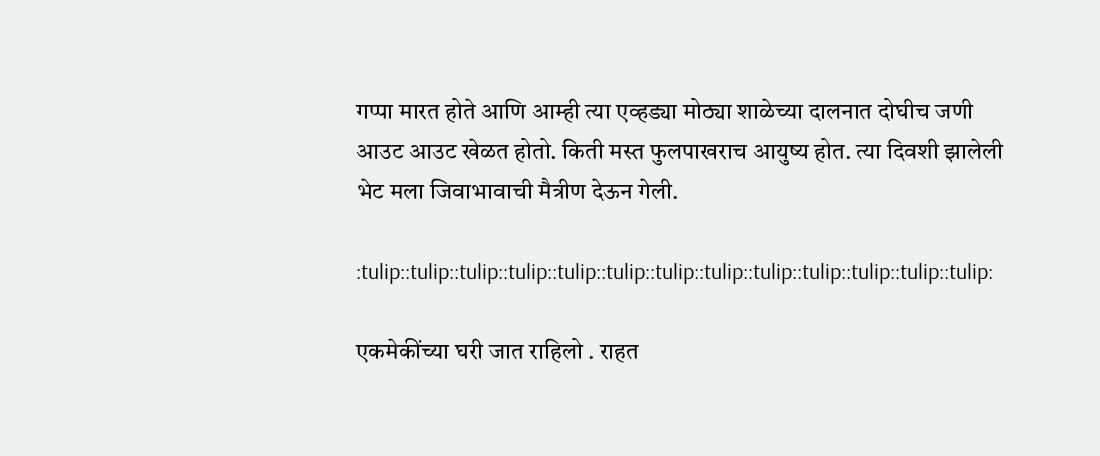गप्पा मारत होते आणि आम्ही त्या एव्हड्या मोठ्या शाळेच्या दालनात दोघीच जणी आउट आउट खेळत होतो. किती मस्त फुलपाखराच आयुष्य होत. त्या दिवशी झालेली भेट मला जिवाभावाची मैत्रीण देऊन गेली.

:tulip::tulip::tulip::tulip::tulip::tulip::tulip::tulip::tulip::tulip::tulip::tulip::tulip:

एकमेकींच्या घरी जात राहिलो . राहत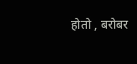होतो , बरोबर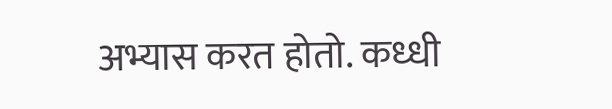अभ्यास करत होतो. कध्धी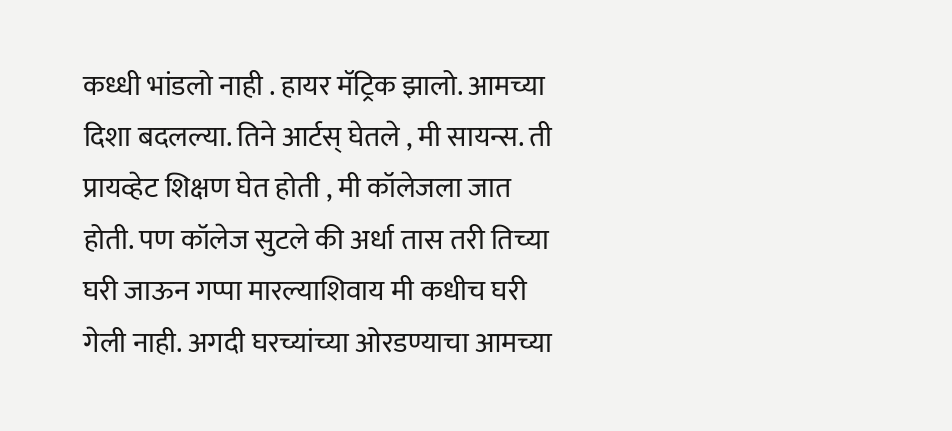कध्धी भांडलो नाही . हायर मॅट्रिक झालो. आमच्या दिशा बदलल्या. तिने आर्टस् घेतले , मी सायन्स. ती प्रायव्हेट शिक्षण घेत होती , मी कॉलेजला जात होती. पण कॉलेज सुटले की अर्धा तास तरी तिच्या घरी जाऊन गप्पा मारल्याशिवाय मी कधीच घरी गेली नाही. अगदी घरच्यांच्या ओरडण्याचा आमच्या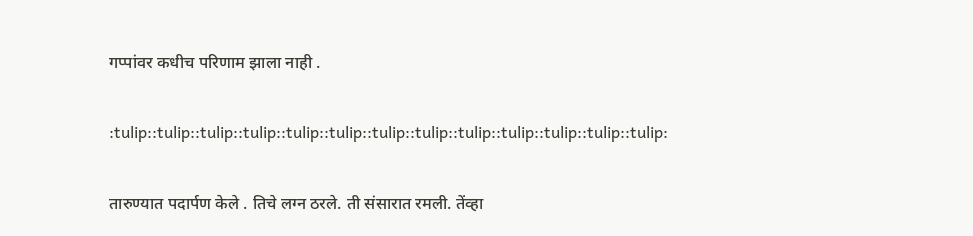गप्पांवर कधीच परिणाम झाला नाही .

:tulip::tulip::tulip::tulip::tulip::tulip::tulip::tulip::tulip::tulip::tulip::tulip::tulip:

तारुण्यात पदार्पण केले . तिचे लग्न ठरले. ती संसारात रमली. तेंव्हा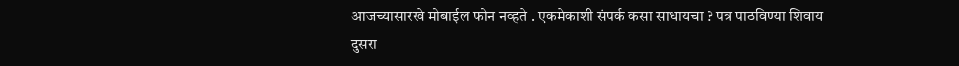आजच्यासारखे मोबाईल फोन नव्हते . एकमेकाशी संपर्क कसा साधायचा ? पत्र पाठविण्या शिवाय दुसरा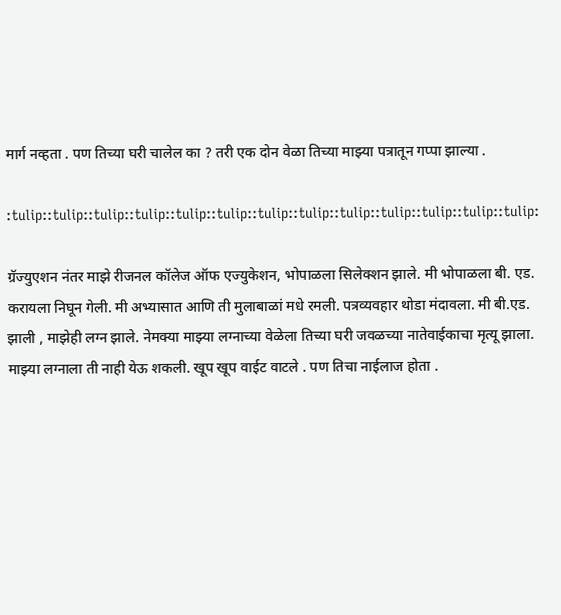मार्ग नव्हता . पण तिच्या घरी चालेल का ? तरी एक दोन वेळा तिच्या माझ्या पत्रातून गप्पा झाल्या .

:tulip::tulip::tulip::tulip::tulip::tulip::tulip::tulip::tulip::tulip::tulip::tulip::tulip:

ग्रॅज्युएशन नंतर माझे रीजनल कॉलेज ऑफ एज्युकेशन, भोपाळला सिलेक्शन झाले. मी भोपाळला बी. एड. करायला निघून गेली. मी अभ्यासात आणि ती मुलाबाळां मधे रमली. पत्रव्यवहार थोडा मंदावला. मी बी.एड. झाली , माझेही लग्न झाले. नेमक्या माझ्या लग्नाच्या वेळेला तिच्या घरी जवळच्या नातेवाईकाचा मृत्यू झाला. माझ्या लग्नाला ती नाही येऊ शकली. खूप खूप वाईट वाटले . पण तिचा नाईलाज होता .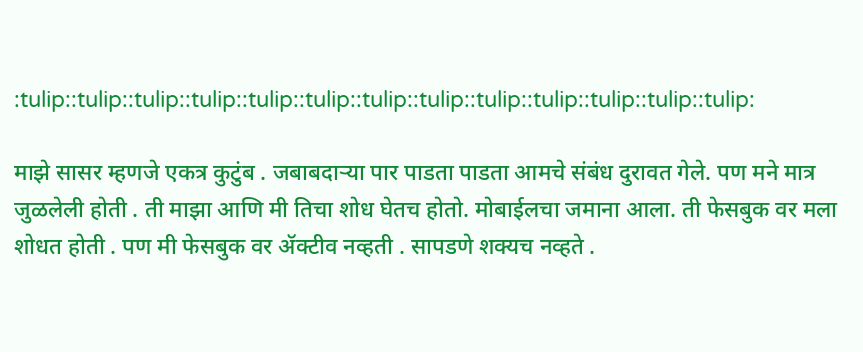:tulip::tulip::tulip::tulip::tulip::tulip::tulip::tulip::tulip::tulip::tulip::tulip::tulip:

माझे सासर म्हणजे एकत्र कुटुंब . जबाबदार्‍या पार पाडता पाडता आमचे संबंध दुरावत गेले. पण मने मात्र जुळलेली होती . ती माझा आणि मी तिचा शोध घेतच होतो. मोबाईलचा जमाना आला. ती फेसबुक वर मला शोधत होती . पण मी फेसबुक वर ॲक्टीव नव्हती . सापडणे शक्यच नव्हते .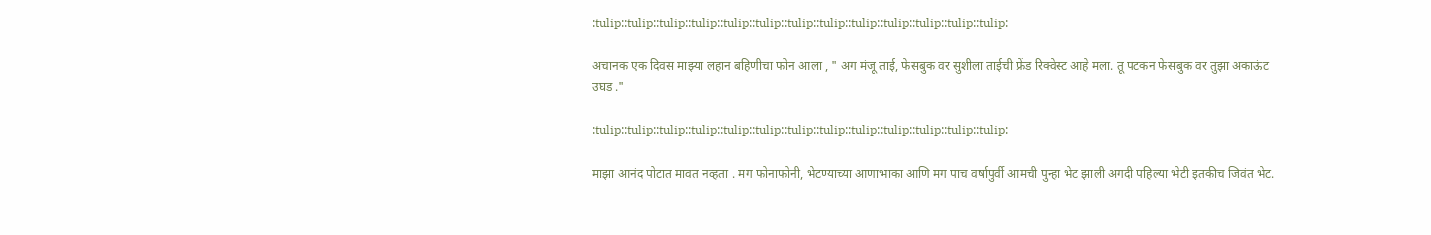:tulip::tulip::tulip::tulip::tulip::tulip::tulip::tulip::tulip::tulip::tulip::tulip::tulip:

अचानक एक दिवस माझ्या लहान बहिणीचा फोन आला , " अग मंजू ताई, फेसबुक वर सुशीला ताईची फ्रेंड रिक्वेस्ट आहे मला. तू पटकन फेसबुक वर तुझा अकाऊंट उघड ."

:tulip::tulip::tulip::tulip::tulip::tulip::tulip::tulip::tulip::tulip::tulip::tulip::tulip:

माझा आनंद पोटात मावत नव्हता . मग फोनाफोनी, भेटण्याच्या आणाभाका आणि मग पाच वर्षापुर्वी आमची पुन्हा भेट झाली अगदी पहिल्या भेटी इतकीच जिवंत भेट.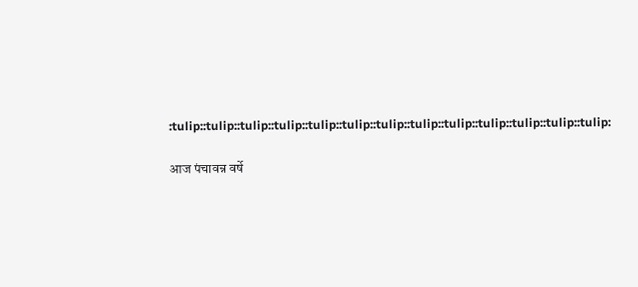:tulip::tulip::tulip::tulip::tulip::tulip::tulip::tulip::tulip::tulip::tulip::tulip::tulip:

आज पंचावन्न वर्षे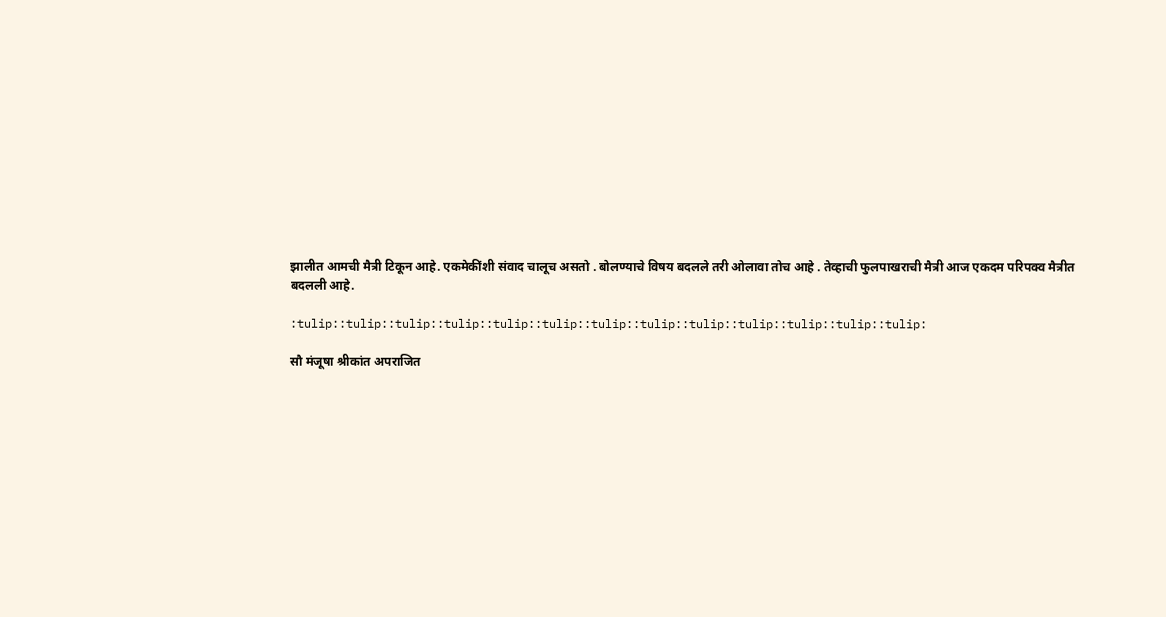झालीत आमची मैत्री टिकून आहे. एकमेकींशी संवाद चालूच असतो . बोलण्याचे विषय बदलले तरी ओलावा तोच आहे . तेव्हाची फुलपाखराची मैत्री आज एकदम परिपक्व मैत्रीत बदलली आहे.

:tulip::tulip::tulip::tulip::tulip::tulip::tulip::tulip::tulip::tulip::tulip::tulip::tulip:

सौ मंजूषा श्रीकांत अपराजित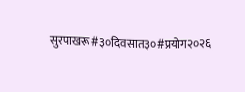सुरपाखरू#३०दिवसात३०#प्रयोग२०२६